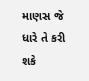માણસ જે ધારે તે કરી શકે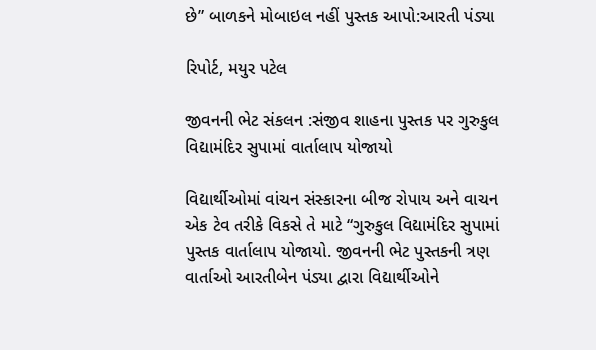છે” બાળકને મોબાઇલ નહીં પુસ્તક આપો:આરતી પંડ્યા

રિપોર્ટ, મયુર પટેલ

જીવનની ભેટ સંકલન :સંજીવ શાહના પુસ્તક પર ગુરુકુલ વિદ્યામંદિર સુપામાં વાર્તાલાપ યોજાયો

વિદ્યાર્થીઓમાં વાંચન સંસ્કારના બીજ રોપાય અને વાચન એક ટેવ તરીકે વિકસે તે માટે “ગુરુકુલ વિદ્યામંદિર સુપામાં પુસ્તક વાર્તાલાપ યોજાયો. જીવનની ભેટ પુસ્તકની ત્રણ વાર્તાઓ આરતીબેન પંડ્યા દ્વારા વિદ્યાર્થીઓને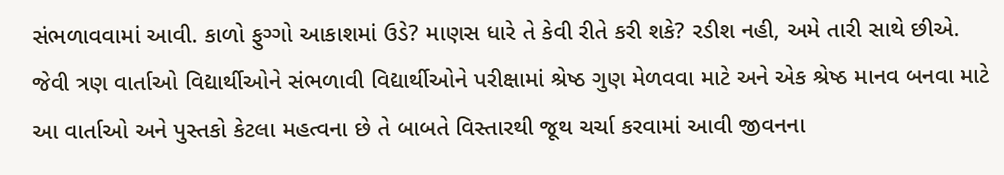સંભળાવવામાં આવી. કાળો ફુગ્ગો આકાશમાં ઉડે? માણસ ધારે તે કેવી રીતે કરી શકે? રડીશ નહી, અમે તારી સાથે છીએ. જેવી ત્રણ વાર્તાઓ વિદ્યાર્થીઓને સંભળાવી વિદ્યાર્થીઓને પરીક્ષામાં શ્રેષ્ઠ ગુણ મેળવવા માટે અને એક શ્રેષ્ઠ માનવ બનવા માટે આ વાર્તાઓ અને પુસ્તકો કેટલા મહત્વના છે તે બાબતે વિસ્તારથી જૂથ ચર્ચા કરવામાં આવી જીવનના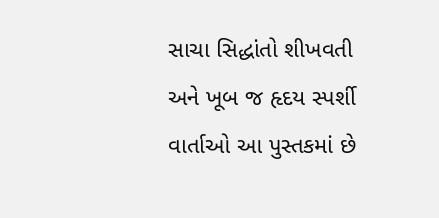સાચા સિદ્ધાંતો શીખવતી અને ખૂબ જ હૃદય સ્પર્શી વાર્તાઓ આ પુસ્તકમાં છે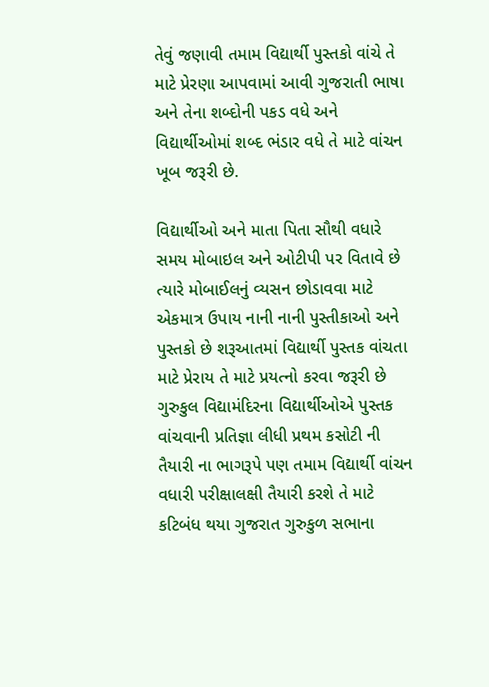તેવું જણાવી તમામ વિદ્યાર્થી પુસ્તકો વાંચે તે માટે પ્રેરણા આપવામાં આવી ગુજરાતી ભાષા અને તેના શબ્દોની પકડ વધે અને વિદ્યાર્થીઓમાં શબ્દ ભંડાર વધે તે માટે વાંચન ખૂબ જરૂરી છે.

વિદ્યાર્થીઓ અને માતા પિતા સૌથી વધારે સમય મોબાઇલ અને ઓટીપી પર વિતાવે છે ત્યારે મોબાઈલનું વ્યસન છોડાવવા માટે એકમાત્ર ઉપાય નાની નાની પુસ્તીકાઓ અને પુસ્તકો છે શરૂઆતમાં વિદ્યાર્થી પુસ્તક વાંચતા માટે પ્રેરાય તે માટે પ્રયત્નો કરવા જરૂરી છે ગુરુકુલ વિદ્યામંદિરના વિદ્યાર્થીઓએ પુસ્તક વાંચવાની પ્રતિજ્ઞા લીધી પ્રથમ કસોટી ની તૈયારી ના ભાગરૂપે પણ તમામ વિદ્યાર્થી વાંચન વધારી પરીક્ષાલક્ષી તૈયારી કરશે તે માટે કટિબંધ થયા ગુજરાત ગુરુકુળ સભાના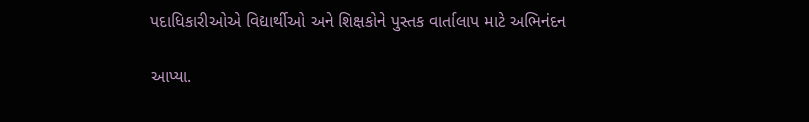પદાધિકારીઓએ વિદ્યાર્થીઓ અને શિક્ષકોને પુસ્તક વાર્તાલાપ માટે અભિનંદન

આપ્યા.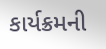કાર્યક્રમની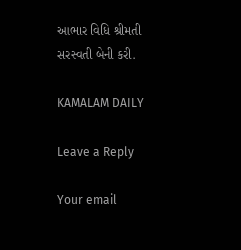આભાર વિધિ શ્રીમતી સરસ્વતી બેની કરી.

KAMALAM DAILY

Leave a Reply

Your email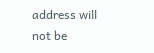address will not be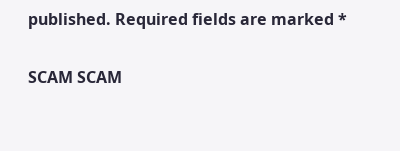published. Required fields are marked *

SCAM SCAM